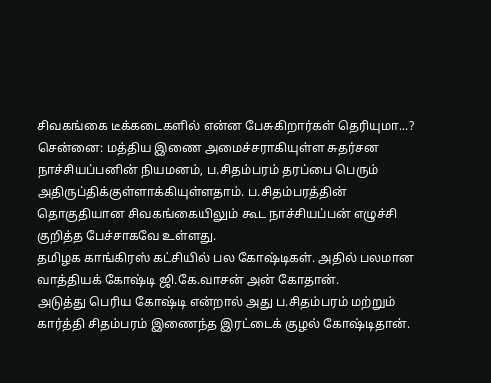சிவகங்கை டீக்கடைகளில் என்ன பேசுகிறார்கள் தெரியுமா...?
சென்னை: மத்திய இணை அமைச்சராகியுள்ள சுதர்சன நாச்சியப்பனின் நியமனம், ப.சிதம்பரம் தரப்பை பெரும் அதிருப்திக்குள்ளாக்கியுள்ளதாம். ப.சிதம்பரத்தின் தொகுதியான சிவகங்கையிலும் கூட நாச்சியப்பன் எழுச்சி குறித்த பேச்சாகவே உள்ளது.
தமிழக காங்கிரஸ் கட்சியில் பல கோஷ்டிகள். அதில் பலமான வாத்தியக் கோஷ்டி ஜி.கே.வாசன் அன் கோதான்.
அடுத்து பெரிய கோஷ்டி என்றால் அது ப.சிதம்பரம் மற்றும் கார்த்தி சிதம்பரம் இணைந்த இரட்டைக் குழல் கோஷ்டிதான்.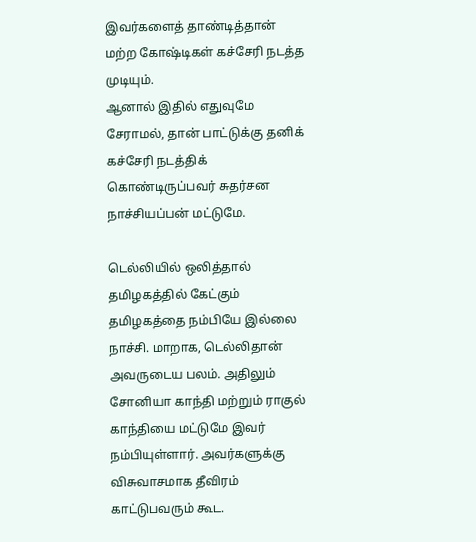இவர்களைத் தாண்டித்தான் மற்ற கோஷ்டிகள் கச்சேரி நடத்த முடியும்.
ஆனால் இதில் எதுவுமே சேராமல், தான் பாட்டுக்கு தனிக் கச்சேரி நடத்திக் கொண்டிருப்பவர் சுதர்சன நாச்சியப்பன் மட்டுமே.

டெல்லியில் ஒலித்தால் தமிழகத்தில் கேட்கும்
தமிழகத்தை நம்பியே இல்லை நாச்சி. மாறாக, டெல்லிதான் அவருடைய பலம். அதிலும் சோனியா காந்தி மற்றும் ராகுல் காந்தியை மட்டுமே இவர் நம்பியுள்ளார். அவர்களுக்கு விசுவாசமாக தீவிரம் காட்டுபவரும் கூட.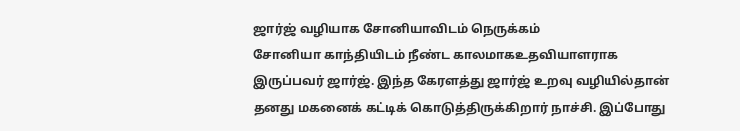ஜார்ஜ் வழியாக சோனியாவிடம் நெருக்கம்
சோனியா காந்தியிடம் நீண்ட காலமாகஉதவியாளராக இருப்பவர் ஜார்ஜ். இந்த கேரளத்து ஜார்ஜ் உறவு வழியில்தான் தனது மகனைக் கட்டிக் கொடுத்திருக்கிறார் நாச்சி. இப்போது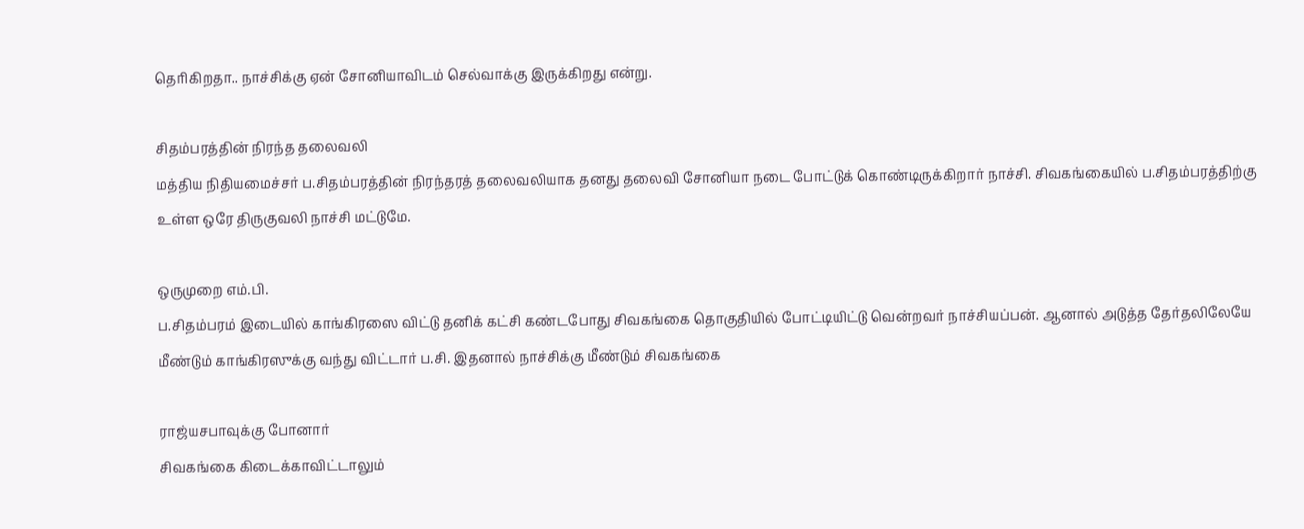தெரிகிறதா.. நாச்சிக்கு ஏன் சோனியாவிடம் செல்வாக்கு இருக்கிறது என்று.

சிதம்பரத்தின் நிரந்த தலைவலி
மத்திய நிதியமைச்சர் ப.சிதம்பரத்தின் நிரந்தரத் தலைவலியாக தனது தலைவி சோனியா நடை போட்டுக் கொண்டிருக்கிறார் நாச்சி. சிவகங்கையில் ப.சிதம்பரத்திற்கு உள்ள ஒரே திருகுவலி நாச்சி மட்டுமே.

ஒருமுறை எம்.பி.
ப.சிதம்பரம் இடையில் காங்கிரஸை விட்டு தனிக் கட்சி கண்டபோது சிவகங்கை தொகுதியில் போட்டியிட்டு வென்றவர் நாச்சியப்பன். ஆனால் அடுத்த தேர்தலிலேயே மீண்டும் காங்கிரஸுக்கு வந்து விட்டார் ப.சி. இதனால் நாச்சிக்கு மீண்டும் சிவகங்கை

ராஜ்யசபாவுக்கு போனார்
சிவகங்கை கிடைக்காவிட்டாலும்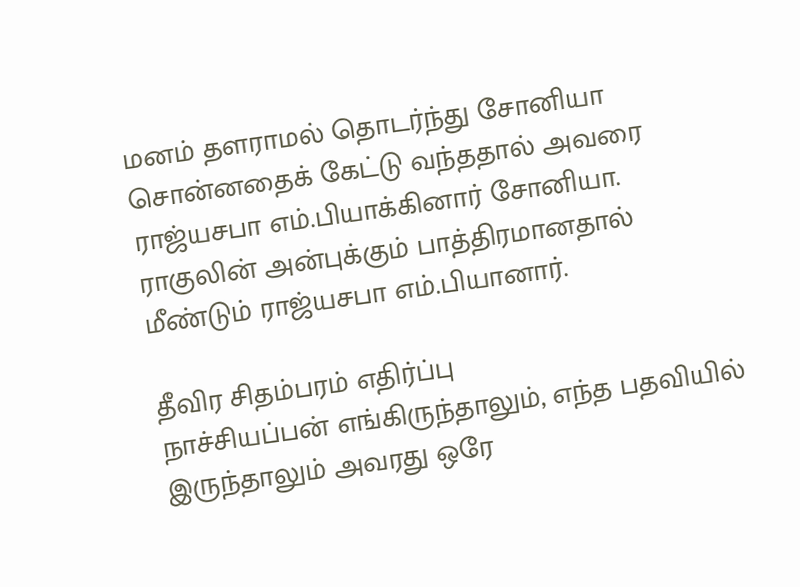மனம் தளராமல் தொடர்ந்து சோனியா சொன்னதைக் கேட்டு வந்ததால் அவரை ராஜ்யசபா எம்.பியாக்கினார் சோனியா. ராகுலின் அன்புக்கும் பாத்திரமானதால் மீண்டும் ராஜ்யசபா எம்.பியானார்.

தீவிர சிதம்பரம் எதிர்ப்பு
நாச்சியப்பன் எங்கிருந்தாலும், எந்த பதவியில் இருந்தாலும் அவரது ஒரே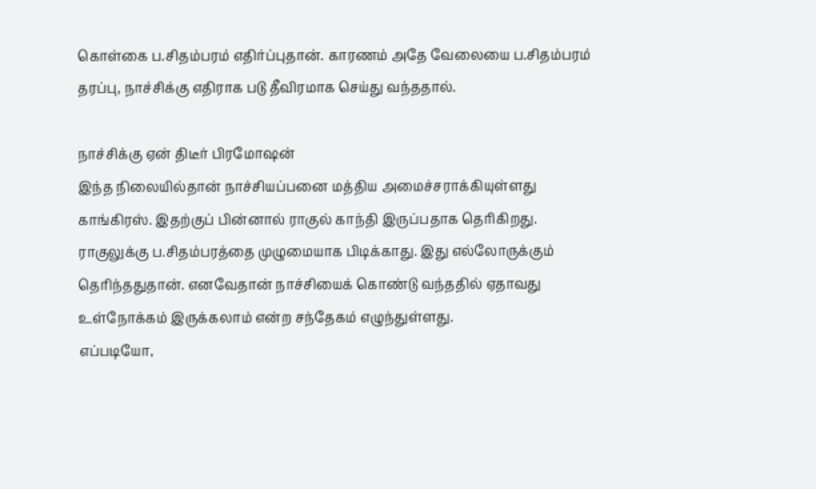கொள்கை ப.சிதம்பரம் எதிர்ப்புதான். காரணம் அதே வேலையை ப.சிதம்பரம் தரப்பு, நாச்சிக்கு எதிராக படு தீவிரமாக செய்து வந்ததால்.

நாச்சிக்கு ஏன் திடீர் பிரமோஷன்
இந்த நிலையில்தான் நாச்சியப்பனை மத்திய அமைச்சராக்கியுள்ளது காங்கிரஸ். இதற்குப் பின்னால் ராகுல் காந்தி இருப்பதாக தெரிகிறது. ராகுலுக்கு ப.சிதம்பரத்தை முழுமையாக பிடிக்காது. இது எல்லோருக்கும் தெரிந்ததுதான். எனவேதான் நாச்சியைக் கொண்டு வந்ததில் ஏதாவது உள்நோக்கம் இருக்கலாம் என்ற சந்தேகம் எழுந்துள்ளது.
எப்படியோ,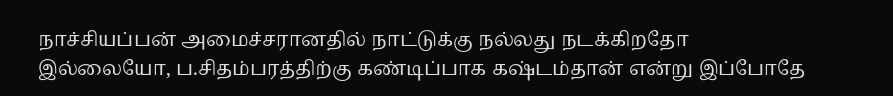நாச்சியப்பன் அமைச்சரானதில் நாட்டுக்கு நல்லது நடக்கிறதோ இல்லையோ, ப.சிதம்பரத்திற்கு கண்டிப்பாக கஷ்டம்தான் என்று இப்போதே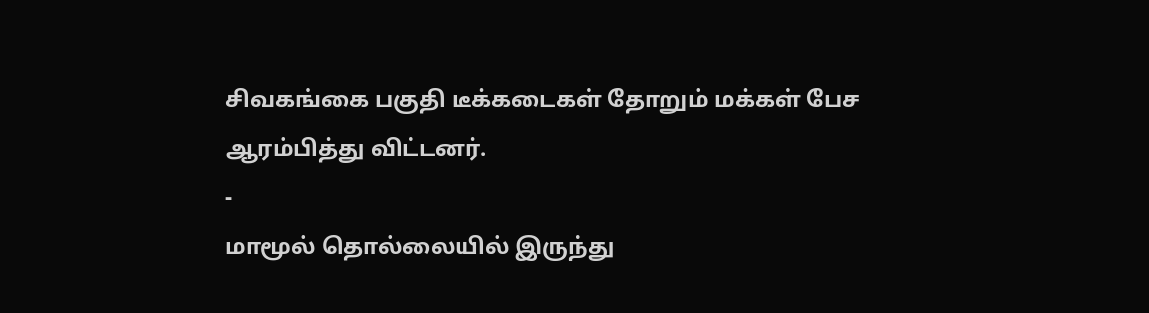சிவகங்கை பகுதி டீக்கடைகள் தோறும் மக்கள் பேச ஆரம்பித்து விட்டனர்.
-
மாமூல் தொல்லையில் இருந்து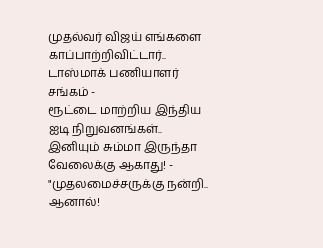முதல்வர் விஜய் எங்களை காப்பாற்றிவிட்டார்.. டாஸ்மாக் பணியாளர் சங்கம் -
ரூட்டை மாற்றிய இந்திய ஐடி நிறுவனங்கள்.. இனியும் சும்மா இருந்தா வேலைக்கு ஆகாது! -
"முதலமைச்சருக்கு நன்றி.. ஆனால்!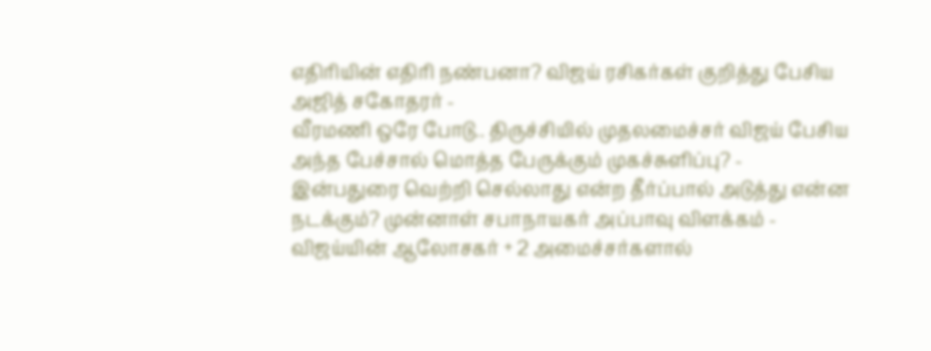எதிரியின் எதிரி நண்பனா? விஜய் ரசிகர்கள் குறித்து பேசிய அஜித் சகோதரர் -
வீரமணி ஒரே போடு.. திருச்சியில் முதலமைச்சர் விஜய் பேசிய அந்த பேச்சால் மொத்த பேருக்கும் முகச்சுளிப்பு? -
இன்பதுரை வெற்றி செல்லாது என்ற தீர்ப்பால் அடுத்து என்ன நடக்கும்? முன்னாள் சபாநாயகர் அப்பாவு விளக்கம் -
விஜய்யின் ஆலோசகர் + 2 அமைச்சர்களால்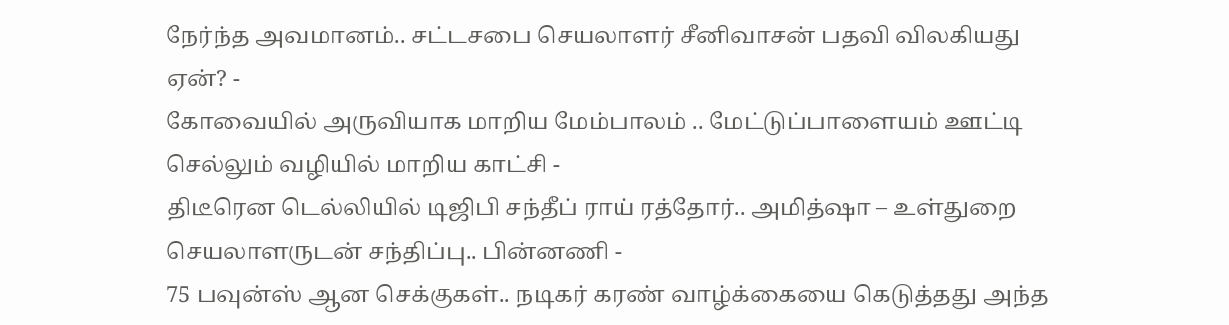நேர்ந்த அவமானம்.. சட்டசபை செயலாளர் சீனிவாசன் பதவி விலகியது ஏன்? -
கோவையில் அருவியாக மாறிய மேம்பாலம் .. மேட்டுப்பாளையம் ஊட்டி செல்லும் வழியில் மாறிய காட்சி -
திடீரென டெல்லியில் டிஜிபி சந்தீப் ராய் ரத்தோர்.. அமித்ஷா – உள்துறை செயலாளருடன் சந்திப்பு.. பின்னணி -
75 பவுன்ஸ் ஆன செக்குகள்.. நடிகர் கரண் வாழ்க்கையை கெடுத்தது அந்த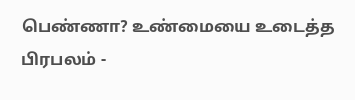பெண்ணா? உண்மையை உடைத்த பிரபலம் -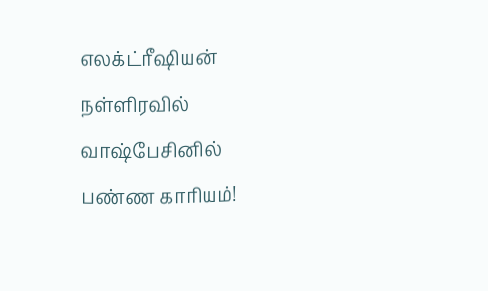எலக்ட்ரீஷியன் நள்ளிரவில் வாஷ்பேசினில் பண்ண காரியம்!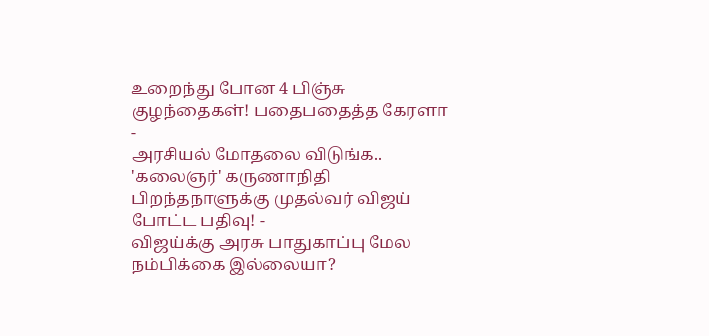உறைந்து போன 4 பிஞ்சு குழந்தைகள்! பதைபதைத்த கேரளா -
அரசியல் மோதலை விடுங்க.. 'கலைஞர்' கருணாநிதி பிறந்தநாளுக்கு முதல்வர் விஜய் போட்ட பதிவு! -
விஜய்க்கு அரசு பாதுகாப்பு மேல நம்பிக்கை இல்லையா?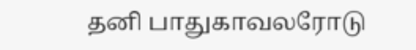தனி பாதுகாவலரோடு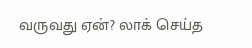வருவது ஏன்? லாக் செய்த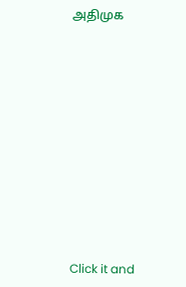அதிமுக












Click it and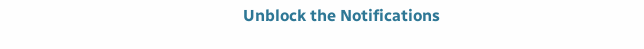Unblock the Notifications